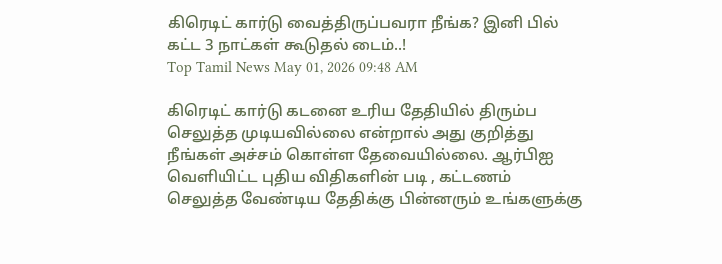கிரெடிட் கார்டு வைத்திருப்பவரா நீங்க? இனி பில் கட்ட 3 நாட்கள் கூடுதல் டைம்..!
Top Tamil News May 01, 2026 09:48 AM

கிரெடிட் கார்டு கடனை உரிய தேதியில் திரும்ப செலுத்த முடியவில்லை என்றால் அது குறித்து நீங்கள் அச்சம் கொள்ள தேவையில்லை. ஆர்பிஐ வெளியிட்ட புதிய விதிகளின் படி , கட்டணம் செலுத்த வேண்டிய தேதிக்கு பின்னரும் உங்களுக்கு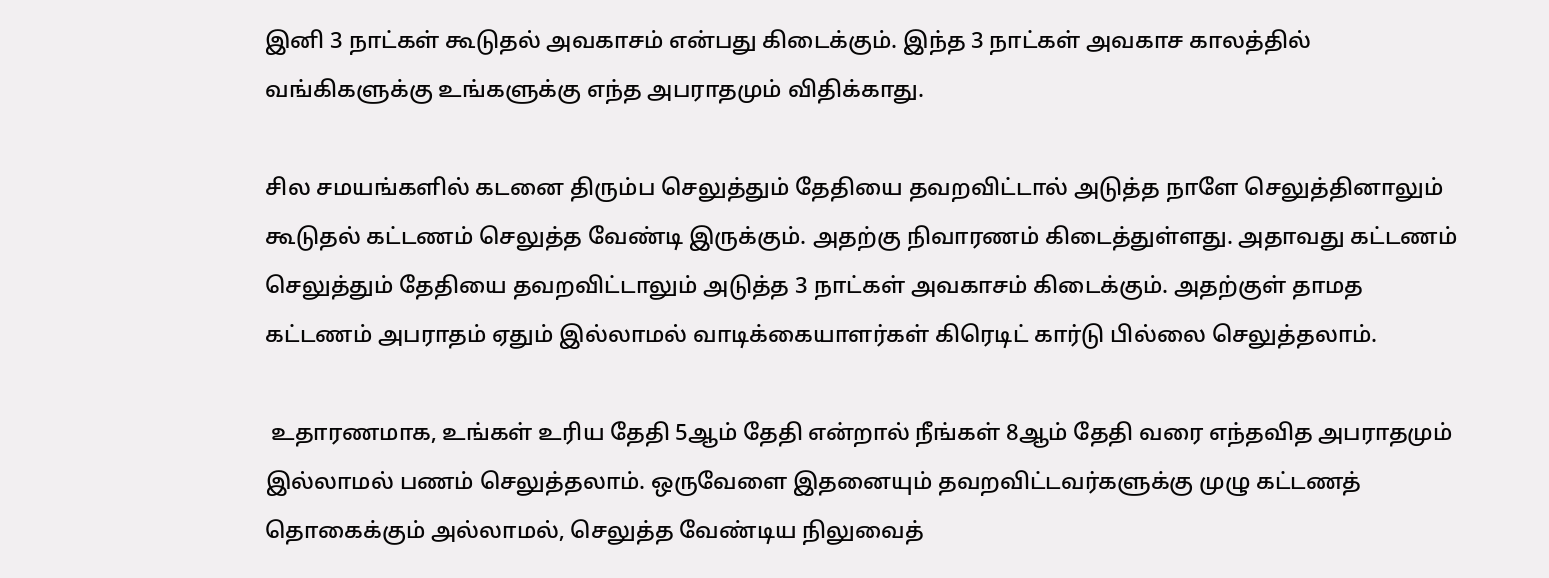இனி 3 நாட்கள் கூடுதல் அவகாசம் என்பது கிடைக்கும். இந்த 3 நாட்கள் அவகாச காலத்தில் வங்கிகளுக்கு உங்களுக்கு எந்த அபராதமும் விதிக்காது.

சில சமயங்களில் கடனை திரும்ப செலுத்தும் தேதியை தவறவிட்டால் அடுத்த நாளே செலுத்தினாலும் கூடுதல் கட்டணம் செலுத்த வேண்டி இருக்கும். அதற்கு நிவாரணம் கிடைத்துள்ளது. அதாவது கட்டணம் செலுத்தும் தேதியை தவறவிட்டாலும் அடுத்த 3 நாட்கள் அவகாசம் கிடைக்கும். அதற்குள் தாமத கட்டணம் அபராதம் ஏதும் இல்லாமல் வாடிக்கையாளர்கள் கிரெடிட் கார்டு பில்லை செலுத்தலாம்.

 உதாரணமாக, உங்கள் உரிய தேதி 5ஆம் தேதி என்றால் நீங்கள் 8ஆம் தேதி வரை எந்தவித அபராதமும் இல்லாமல் பணம் செலுத்தலாம். ஒருவேளை இதனையும் தவறவிட்டவர்களுக்கு முழு கட்டணத் தொகைக்கும் அல்லாமல், செலுத்த வேண்டிய நிலுவைத்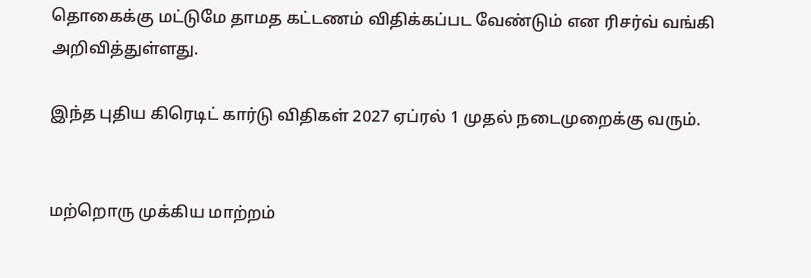தொகைக்கு மட்டுமே தாமத கட்டணம் விதிக்கப்பட வேண்டும் என ரிசர்வ் வங்கி அறிவித்துள்ளது.

இந்த புதிய கிரெடிட் கார்டு விதிகள் 2027 ஏப்ரல் 1 முதல் நடைமுறைக்கு வரும்.


மற்றொரு முக்கிய மாற்றம்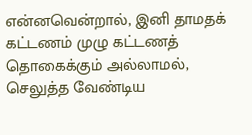என்னவென்றால், இனி தாமதக் கட்டணம் முழு கட்டணத் தொகைக்கும் அல்லாமல், செலுத்த வேண்டிய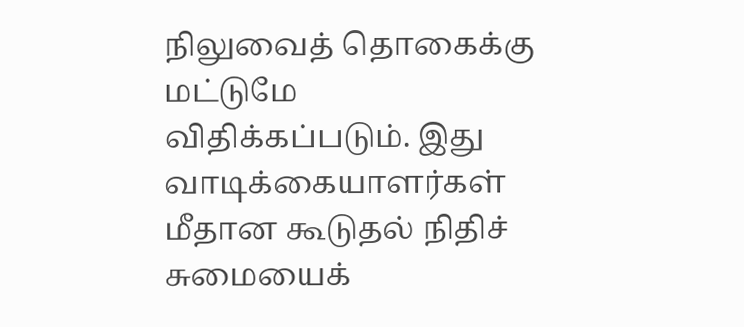நிலுவைத் தொகைக்கு மட்டுமே விதிக்கப்படும். இது வாடிக்கையாளர்கள் மீதான கூடுதல் நிதிச் சுமையைக்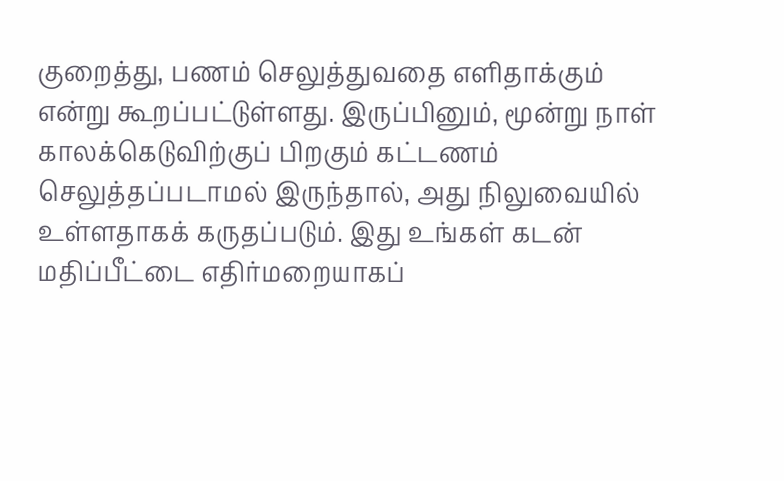குறைத்து, பணம் செலுத்துவதை எளிதாக்கும் என்று கூறப்பட்டுள்ளது. இருப்பினும், மூன்று நாள் காலக்கெடுவிற்குப் பிறகும் கட்டணம் செலுத்தப்படாமல் இருந்தால், அது நிலுவையில் உள்ளதாகக் கருதப்படும். இது உங்கள் கடன் மதிப்பீட்டை எதிர்மறையாகப்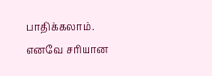பாதிக்கலாம். எனவே சரியான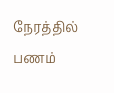நேரத்தில் பணம்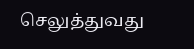செலுத்துவது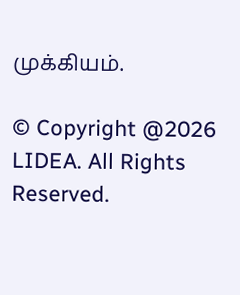முக்கியம்.

© Copyright @2026 LIDEA. All Rights Reserved.